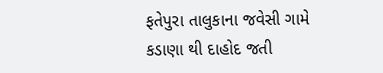ફતેપુરા તાલુકાના જવેસી ગામે કડાણા થી દાહોદ જતી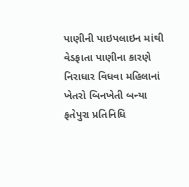પાણીની પાઇપલાઇન માંથી વેડફાતા પાણીના કારણે નિરાધાર વિધવા મહિલાનાં ખેતરો બિનખેતી બન્યા
ફતેપુરા પ્રતિનિધિ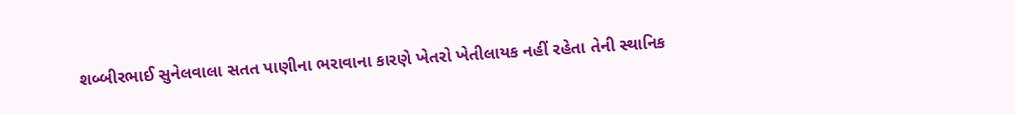શબ્બીરભાઈ સુનેલવાલા સતત પાણીના ભરાવાના કારણે ખેતરો ખેતીલાયક નહીં રહેતા તેની સ્થાનિક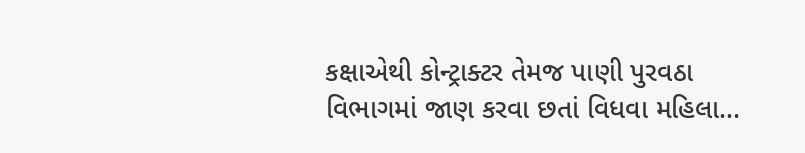કક્ષાએથી કોન્ટ્રાક્ટર તેમજ પાણી પુરવઠા વિભાગમાં જાણ કરવા છતાં વિધવા મહિલા...